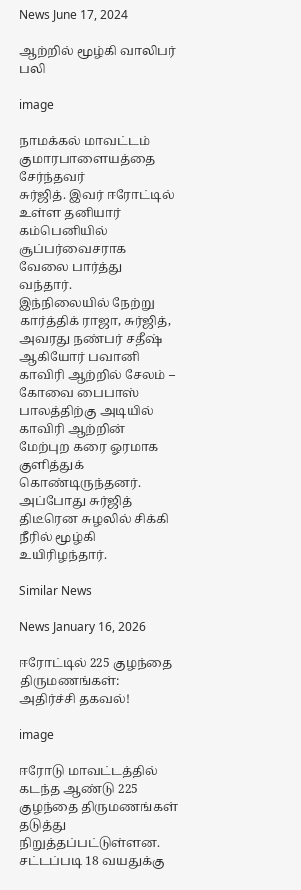News June 17, 2024

ஆற்றில் மூழ்கி வாலிபர் பலி

image

நாமக்கல் மாவட்டம் குமாரபாளையத்தை சேர்ந்தவர்
சுர்ஜித். இவர் ஈரோட்டில் உள்ள தனியார் கம்பெனியில் சூப்பர்வைசராக வேலை பார்த்து வந்தார்.
இந்நிலையில் நேற்று கார்த்திக் ராஜா, சுர்ஜித், அவரது நண்பர் சதீஷ் ஆகியோர் பவானி காவிரி ஆற்றில் சேலம் – கோவை பைபாஸ் பாலத்திற்கு அடியில் காவிரி ஆற்றின் மேற்புற கரை ஓரமாக குளித்துக் கொண்டிருந்தனர். அப்போது சுர்ஜித் திடீரென சுழலில் சிக்கி நீரில் மூழ்கி உயிரிழந்தார்.

Similar News

News January 16, 2026

ஈரோட்டில் 225 குழந்தை திருமணங்கள்: அதிர்ச்சி தகவல்!

image

ஈரோடு மாவட்டத்தில் கடந்த ஆண்டு 225 குழந்தை திருமணங்கள் தடுத்து நிறுத்தப்பட்டுள்ளன. சட்டப்படி 18 வயதுக்கு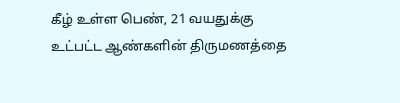கீழ் உள்ள பெண், 21 வயதுக்கு உட்பட்ட ஆண்களின் திருமணத்தை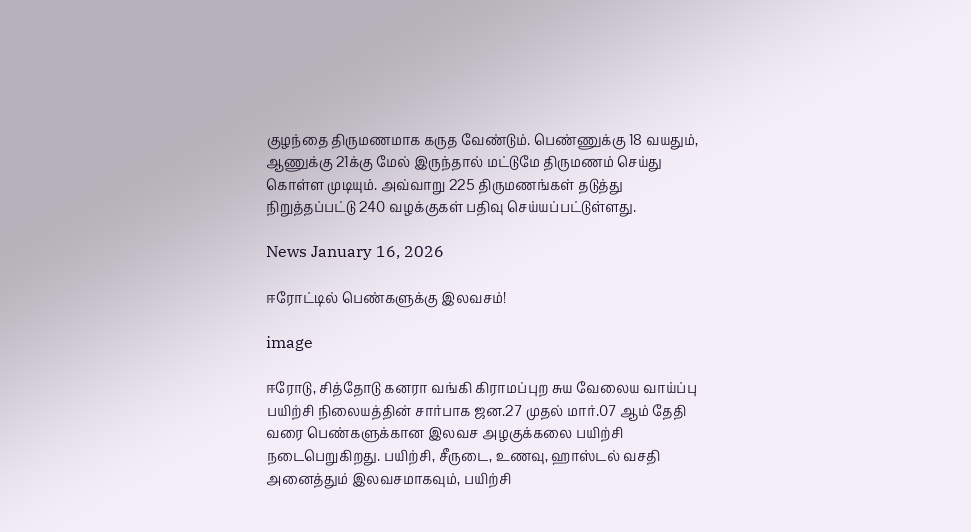குழந்தை திருமணமாக கருத வேண்டும். பெண்ணுக்கு 18 வயதும், ஆணுக்கு 21க்கு மேல் இருந்தால் மட்டுமே திருமணம் செய்து கொள்ள முடியும். அவ்வாறு 225 திருமணங்கள் தடுத்து நிறுத்தப்பட்டு 240 வழக்குகள் பதிவு செய்யப்பட்டுள்ளது.

News January 16, 2026

ஈரோட்டில் பெண்களுக்கு இலவசம்!

image

ஈரோடு, சித்தோடு கனரா வங்கி கிராமப்புற சுய வேலைய வாய்ப்பு பயிற்சி நிலையத்தின் சார்பாக ஜன.27 முதல் மார்.07 ஆம் தேதி வரை பெண்களுக்கான இலவச அழகுக்கலை பயிற்சி நடைபெறுகிறது. பயிற்சி, சீருடை, உணவு, ஹாஸ்டல் வசதி அனைத்தும் இலவசமாகவும், பயிற்சி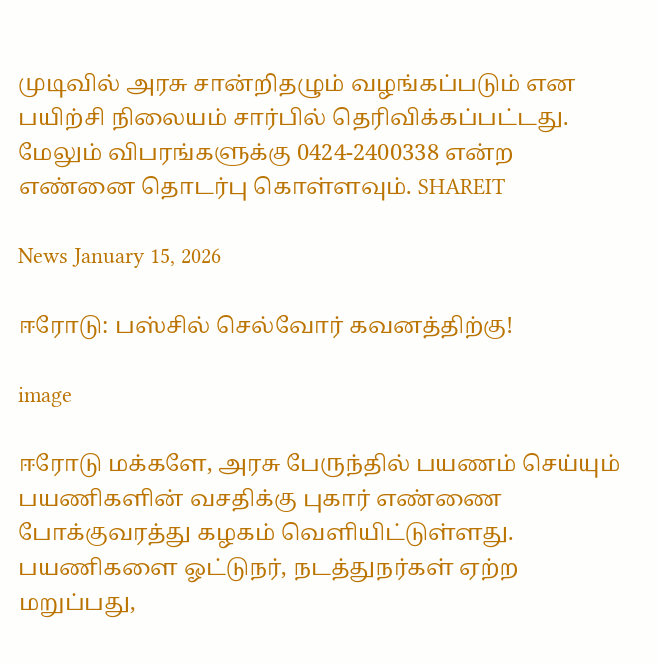முடிவில் அரசு சான்றிதழும் வழங்கப்படும் என பயிற்சி நிலையம் சார்பில் தெரிவிக்கப்பட்டது. மேலும் விபரங்களுக்கு 0424-2400338 என்ற எண்னை தொடர்பு கொள்ளவும். SHAREIT

News January 15, 2026

ஈரோடு: பஸ்சில் செல்வோர் கவனத்திற்கு!

image

ஈரோடு மக்களே, அரசு பேருந்தில் பயணம் செய்யும் பயணிகளின் வசதிக்கு புகார் எண்ணை போக்குவரத்து கழகம் வெளியிட்டுள்ளது. பயணிகளை ஓட்டுநர், நடத்துநர்கள் ஏற்ற மறுப்பது,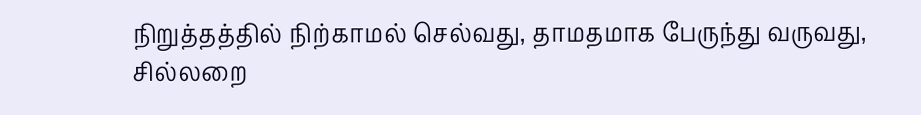நிறுத்தத்தில் நிற்காமல் செல்வது, தாமதமாக பேருந்து வருவது, சில்லறை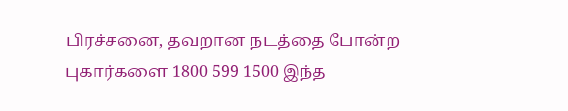பிரச்சனை, தவறான நடத்தை போன்ற புகார்களை 1800 599 1500 இந்த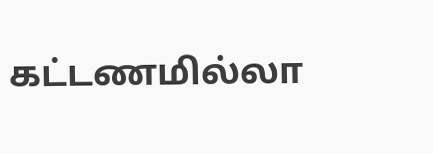கட்டணமில்லா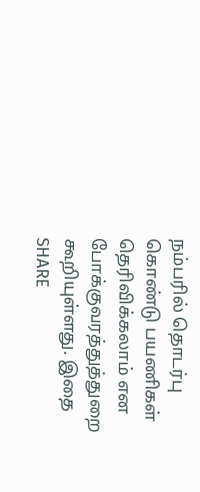நம்பரில் தொடர்பு கொண்டு பயணிகள் தெரிவிக்கலாம் என போக்குவரத்துத்துறை கூறியுள்ளது. இதை SHARE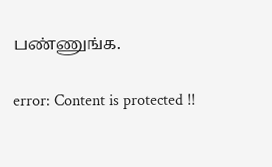பண்ணுங்க.

error: Content is protected !!